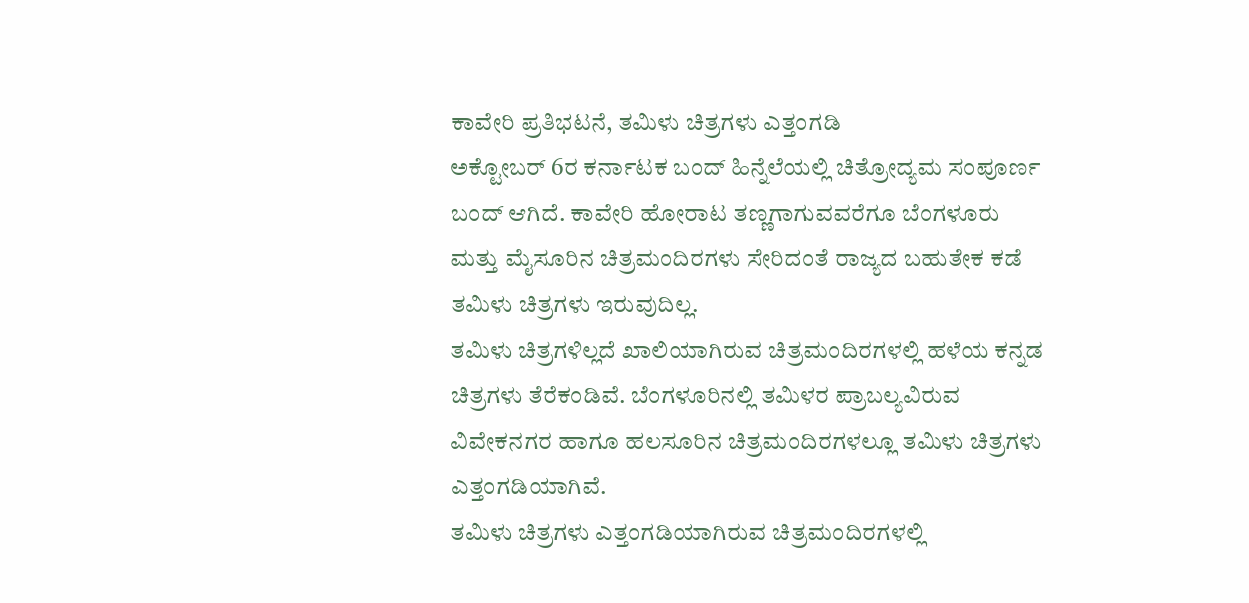ಕಾವೇರಿ ಪ್ರತಿಭಟನೆ, ತಮಿಳು ಚಿತ್ರಗಳು ಎತ್ತಂಗಡಿ
ಅಕ್ಟೋಬರ್ 6ರ ಕರ್ನಾಟಕ ಬಂದ್ ಹಿನ್ನೆಲೆಯಲ್ಲಿ ಚಿತ್ರೋದ್ಯಮ ಸಂಪೂರ್ಣ ಬಂದ್ ಆಗಿದೆ. ಕಾವೇರಿ ಹೋರಾಟ ತಣ್ಣಗಾಗುವವರೆಗೂ ಬೆಂಗಳೂರು ಮತ್ತು ಮೈಸೂರಿನ ಚಿತ್ರಮಂದಿರಗಳು ಸೇರಿದಂತೆ ರಾಜ್ಯದ ಬಹುತೇಕ ಕಡೆ ತಮಿಳು ಚಿತ್ರಗಳು ಇರುವುದಿಲ್ಲ.
ತಮಿಳು ಚಿತ್ರಗಳಿಲ್ಲದೆ ಖಾಲಿಯಾಗಿರುವ ಚಿತ್ರಮಂದಿರಗಳಲ್ಲಿ ಹಳೆಯ ಕನ್ನಡ ಚಿತ್ರಗಳು ತೆರೆಕಂಡಿವೆ. ಬೆಂಗಳೂರಿನಲ್ಲಿ ತಮಿಳರ ಪ್ರಾಬಲ್ಯವಿರುವ ವಿವೇಕನಗರ ಹಾಗೂ ಹಲಸೂರಿನ ಚಿತ್ರಮಂದಿರಗಳಲ್ಲೂ ತಮಿಳು ಚಿತ್ರಗಳು ಎತ್ತಂಗಡಿಯಾಗಿವೆ.
ತಮಿಳು ಚಿತ್ರಗಳು ಎತ್ತಂಗಡಿಯಾಗಿರುವ ಚಿತ್ರಮಂದಿರಗಳಲ್ಲಿ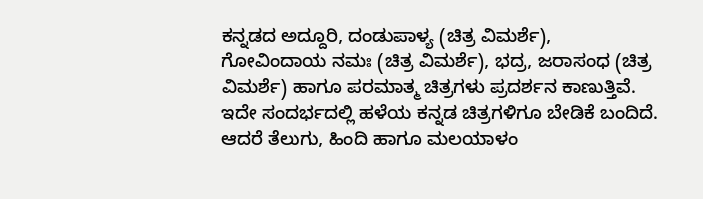ಕನ್ನಡದ ಅದ್ದೂರಿ, ದಂಡುಪಾಳ್ಯ (ಚಿತ್ರ ವಿಮರ್ಶೆ), ಗೋವಿಂದಾಯ ನಮಃ (ಚಿತ್ರ ವಿಮರ್ಶೆ), ಭದ್ರ, ಜರಾಸಂಧ (ಚಿತ್ರ ವಿಮರ್ಶೆ) ಹಾಗೂ ಪರಮಾತ್ಮ ಚಿತ್ರಗಳು ಪ್ರದರ್ಶನ ಕಾಣುತ್ತಿವೆ. ಇದೇ ಸಂದರ್ಭದಲ್ಲಿ ಹಳೆಯ ಕನ್ನಡ ಚಿತ್ರಗಳಿಗೂ ಬೇಡಿಕೆ ಬಂದಿದೆ.
ಆದರೆ ತೆಲುಗು, ಹಿಂದಿ ಹಾಗೂ ಮಲಯಾಳಂ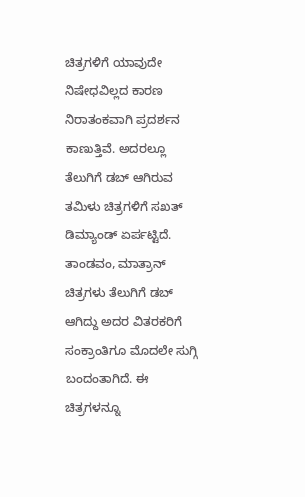ಚಿತ್ರಗಳಿಗೆ ಯಾವುದೇ ನಿಷೇಧವಿಲ್ಲದ ಕಾರಣ ನಿರಾತಂಕವಾಗಿ ಪ್ರದರ್ಶನ ಕಾಣುತ್ತಿವೆ. ಅದರಲ್ಲೂ ತೆಲುಗಿಗೆ ಡಬ್ ಆಗಿರುವ ತಮಿಳು ಚಿತ್ರಗಳಿಗೆ ಸಖತ್ ಡಿಮ್ಯಾಂಡ್ ಏರ್ಪಟ್ಟಿದೆ.
ತಾಂಡವಂ, ಮಾತ್ರಾನ್ ಚಿತ್ರಗಳು ತೆಲುಗಿಗೆ ಡಬ್ ಆಗಿದ್ದು ಅದರ ವಿತರಕರಿಗೆ ಸಂಕ್ರಾಂತಿಗೂ ಮೊದಲೇ ಸುಗ್ಗಿ ಬಂದಂತಾಗಿದೆ. ಈ ಚಿತ್ರಗಳನ್ನೂ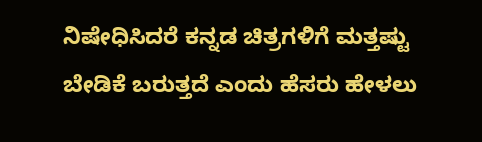ನಿಷೇಧಿಸಿದರೆ ಕನ್ನಡ ಚಿತ್ರಗಳಿಗೆ ಮತ್ತಷ್ಟು ಬೇಡಿಕೆ ಬರುತ್ತದೆ ಎಂದು ಹೆಸರು ಹೇಳಲು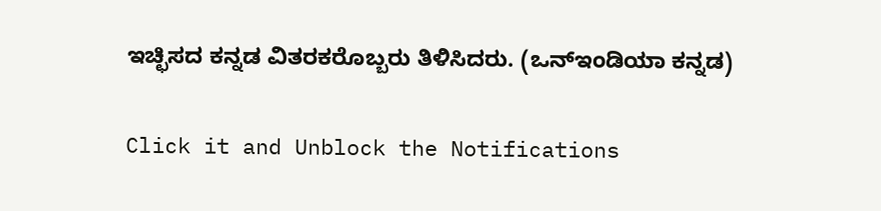ಇಚ್ಛಿಸದ ಕನ್ನಡ ವಿತರಕರೊಬ್ಬರು ತಿಳಿಸಿದರು. (ಒನ್ಇಂಡಿಯಾ ಕನ್ನಡ)


Click it and Unblock the Notifications